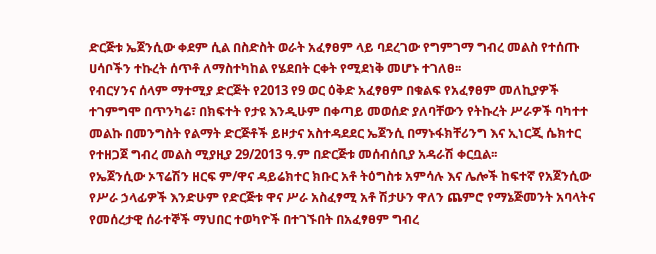ድርጅቱ ኤጀንሲው ቀደም ሲል በስድስት ወራት አፈፃፀም ላይ ባደረገው የግምገማ ግብረ መልስ የተሰጡ ሀሳቦችን ተኩረት ሰጥቶ ለማስተካከል የሄደበት ርቀት የሚደነቅ መሆኑ ተገለፀ፡፡
የብርሃንና ሰላም ማተሚያ ድርጅት የ2013 የ9 ወር ዕቅድ አፈፃፀም በቁልፍ የአፈፃፀም መለኪያዎች ተገምግሞ በጥንካሬ፣ በክፍተት የታዩ እንዲሁም በቀጣይ መወሰድ ያለባቸውን የትኩረት ሥራዎች ባካተተ መልኩ በመንግስት የልማት ድርጅቶች ይዞታና አስተዳደደር ኤጀንሲ በማኑፋክቸሪንግ እና ኢነርጂ ሴክተር የተዘጋጀ ግብረ መልስ ሚያዚያ 29/2013 ዓ.ም በድርጅቱ መሰብሰቢያ አዳራሽ ቀርቧል፡፡
የኤጀንሲው ኦፕሬሽን ዘርፍ ም/ዋና ዳይሬክተር ክቡር አቶ ትዕግስቱ አምሳሉ እና ሌሎች ከፍተኛ የአጀንሲው የሥራ ኃላፊዎች እንድሁም የድርጅቱ ዋና ሥራ አስፈፃሚ አቶ ሽታሁን ዋለን ጨምሮ የማኔጅመንት አባላትና የመሰረታዊ ሰራተኞች ማህበር ተወካዮች በተገኙበት በአፈፃፀም ግብረ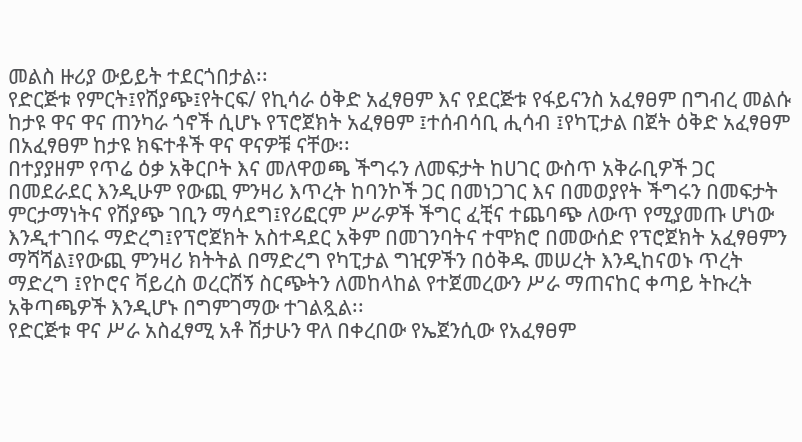መልስ ዙሪያ ውይይት ተደርጎበታል፡፡
የድርጅቱ የምርት፤የሽያጭ፤የትርፍ/ የኪሳራ ዕቅድ አፈፃፀም እና የደርጅቱ የፋይናንስ አፈፃፀም በግብረ መልሱ ከታዩ ዋና ዋና ጠንካራ ጎኖች ሲሆኑ የፕሮጀክት አፈፃፀም ፤ተሰብሳቢ ሒሳብ ፤የካፒታል በጀት ዕቅድ አፈፃፀም በአፈፃፀም ከታዩ ክፍተቶች ዋና ዋናዎቹ ናቸው፡፡
በተያያዘም የጥሬ ዕቃ አቅርቦት እና መለዋወጫ ችግሩን ለመፍታት ከሀገር ውስጥ አቅራቢዎች ጋር በመደራደር እንዲሁም የውጪ ምንዛሪ እጥረት ከባንኮች ጋር በመነጋገር እና በመወያየት ችግሩን በመፍታት ምርታማነትና የሽያጭ ገቢን ማሳደግ፤የሪፎርም ሥራዎች ችግር ፈቺና ተጨባጭ ለውጥ የሚያመጡ ሆነው እንዲተገበሩ ማድረግ፤የፕሮጀክት አስተዳደር አቅም በመገንባትና ተሞክሮ በመውሰድ የፕሮጀክት አፈፃፀምን ማሻሻል፤የውጪ ምንዛሪ ክትትል በማድረግ የካፒታል ግዢዎችን በዕቅዱ መሠረት እንዲከናወኑ ጥረት ማድረግ ፤የኮሮና ቫይረስ ወረርሽኝ ስርጭትን ለመከላከል የተጀመረውን ሥራ ማጠናከር ቀጣይ ትኩረት አቅጣጫዎች እንዲሆኑ በግምገማው ተገልጿል፡፡
የድርጅቱ ዋና ሥራ አስፈፃሚ አቶ ሽታሁን ዋለ በቀረበው የኤጀንሲው የአፈፃፀም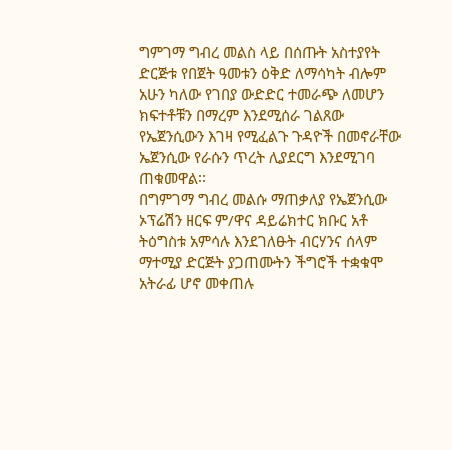ግምገማ ግብረ መልስ ላይ በሰጡት አስተያየት ድርጅቱ የበጀት ዓመቱን ዕቅድ ለማሳካት ብሎም አሁን ካለው የገበያ ውድድር ተመራጭ ለመሆን ክፍተቶቹን በማረም እንደሚሰራ ገልጸው የኤጀንሲውን እገዛ የሚፈልጉ ጉዳዮች በመኖራቸው ኤጀንሲው የራሱን ጥረት ሊያደርግ እንደሚገባ ጠቁመዋል፡፡
በግምገማ ግብረ መልሱ ማጠቃለያ የኤጀንሲው ኦፕሬሽን ዘርፍ ም/ዋና ዳይሬክተር ክቡር አቶ ትዕግስቱ አምሳሉ እንደገለፁት ብርሃንና ሰላም ማተሚያ ድርጅት ያጋጠሙትን ችግሮች ተቋቁሞ አትራፊ ሆኖ መቀጠሉ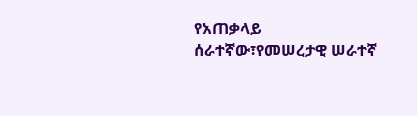የአጠቃላይ ሰራተኛው፣የመሠረታዊ ሠራተኛ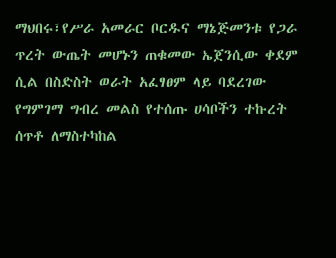ማህበሩ፣የሥራ አመራር ቦርዱና ማኔጅመንቱ የጋራ ጥረት ውጤት መሆኑን ጠቁመው ኤጀንሲው ቀደም ሲል በስድስት ወራት አፈፃፀም ላይ ባደረገው የግምገማ ግብረ መልስ የተሰጡ ሀሳቦችን ተኩረት ሰጥቶ ለማስተካከል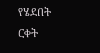የሄደበት ርቀት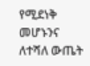የሚደነቅ መሆኑንና ለተሻለ ውጤት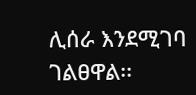ሊሰራ እንደሚገባ ገልፀዋል፡፡